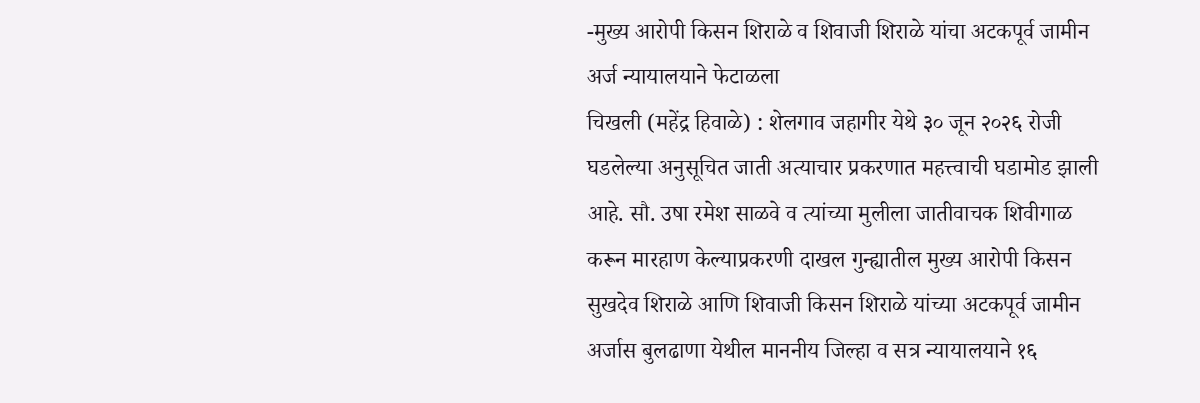-मुख्य आरोपी किसन शिराळे व शिवाजी शिराळे यांचा अटकपूर्व जामीन अर्ज न्यायालयाने फेटाळला
चिखली (महेंद्र हिवाळे) : शेलगाव जहागीर येथे ३० जून २०२६ रोजी घडलेल्या अनुसूचित जाती अत्याचार प्रकरणात महत्त्वाची घडामोड झाली आहे. सौ. उषा रमेश साळवे व त्यांच्या मुलीला जातीवाचक शिवीगाळ करून मारहाण केल्याप्रकरणी दाखल गुन्ह्यातील मुख्य आरोपी किसन सुखदेव शिराळे आणि शिवाजी किसन शिराळे यांच्या अटकपूर्व जामीन अर्जास बुलढाणा येथील माननीय जिल्हा व सत्र न्यायालयाने १६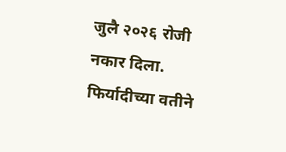जुलै २०२६ रोजी नकार दिला.
फिर्यादीच्या वतीने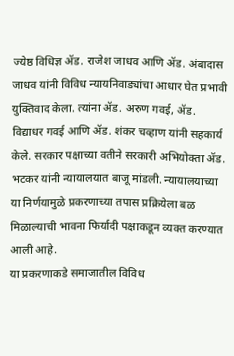ज्येष्ठ विधिज्ञ ॲड. राजेश जाधव आणि ॲड. अंबादास जाधव यांनी विविध न्यायनिवाड्यांचा आधार घेत प्रभावी युक्तिवाद केला. त्यांना ॲड. अरुण गवई, ॲड. विद्याधर गवई आणि ॲड. शंकर चव्हाण यांनी सहकार्य केले. सरकार पक्षाच्या वतीने सरकारी अभियोक्ता ॲड. भटकर यांनी न्यायालयात बाजू मांडली. न्यायालयाच्या या निर्णयामुळे प्रकरणाच्या तपास प्रक्रियेला बळ मिळाल्याची भावना फिर्यादी पक्षाकडून व्यक्त करण्यात आली आहे.
या प्रकरणाकडे समाजातील विविध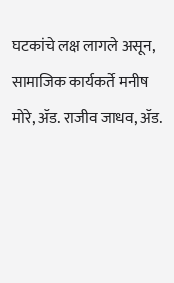घटकांचे लक्ष लागले असून, सामाजिक कार्यकर्ते मनीष मोरे, ॲड. राजीव जाधव, ॲड.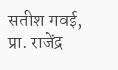सतीश गवई, प्रा. राजेंद्र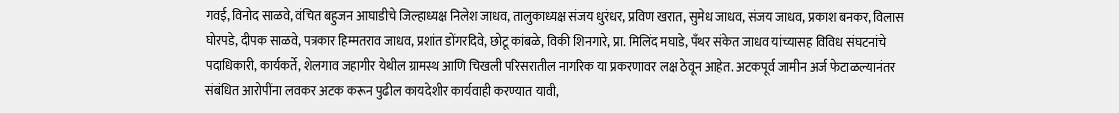गवई, विनोद साळवे, वंचित बहुजन आघाडीचे जिल्हाध्यक्ष निलेश जाधव, तालुकाध्यक्ष संजय धुरंधर, प्रविण खरात, सुमेध जाधव, संजय जाधव, प्रकाश बनकर, विलास घोरपडे, दीपक साळवे, पत्रकार हिम्मतराव जाधव, प्रशांत डोंगरदिवे, छोटू कांबळे, विकी शिनगारे, प्रा. मिलिंद मघाडे, पँथर संकेत जाधव यांच्यासह विविध संघटनांचे पदाधिकारी, कार्यकर्ते, शेलगाव जहागीर येथील ग्रामस्थ आणि चिखली परिसरातील नागरिक या प्रकरणावर लक्ष ठेवून आहेत. अटकपूर्व जामीन अर्ज फेटाळल्यानंतर संबंधित आरोपींना लवकर अटक करून पुढील कायदेशीर कार्यवाही करण्यात यावी,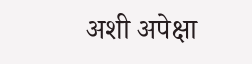अशी अपेक्षा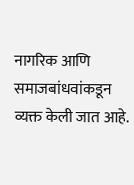नागरिक आणि समाजबांधवांकडून व्यक्त केली जात आहे.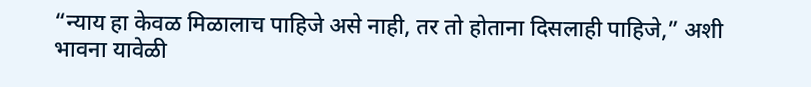“न्याय हा केवळ मिळालाच पाहिजे असे नाही, तर तो होताना दिसलाही पाहिजे,” अशी भावना यावेळी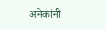अनेकांनी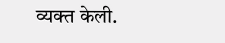व्यक्त केली.